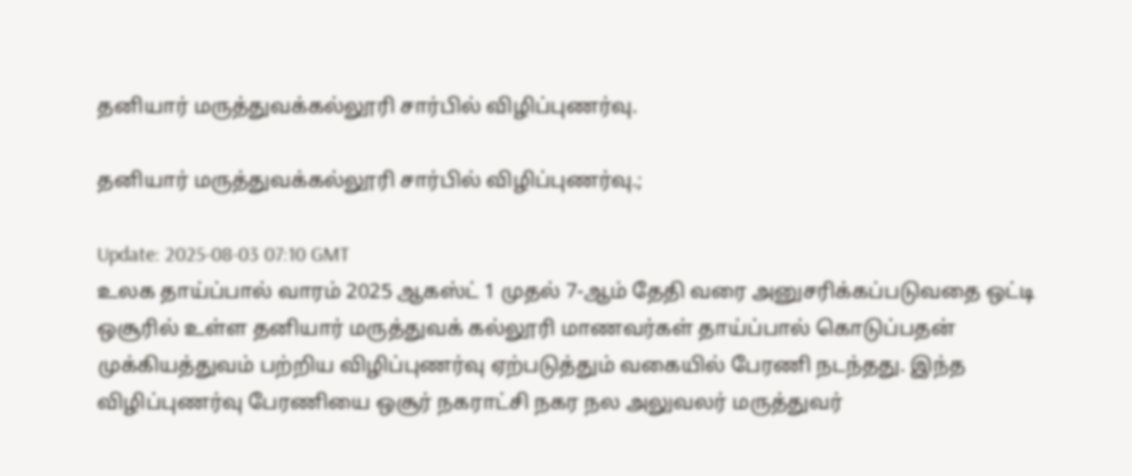தனியார் மருத்துவக்கல்லூரி சார்பில் விழிப்புணர்வு.

தனியார் மருத்துவக்கல்லூரி சார்பில் விழிப்புணர்வு.;

Update: 2025-08-03 07:10 GMT
உலக தாய்ப்பால் வாரம் 2025 ஆகஸ்ட் 1 முதல் 7-ஆம் தேதி வரை அனுசரிக்கப்படுவதை ஒட்டி ஒசூரில் உள்ள தனியார் மருத்துவக் கல்லூரி மாணவர்கள் தாய்ப்பால் கொடுப்பதன் முக்கியத்துவம் பற்றிய விழிப்புணர்வு ஏற்படுத்தும் வகையில் பேரணி நடந்தது. இந்த விழிப்புணர்வு பேரணியை ஒசூர் நகராட்சி நகர நல அலுவலர் மருத்துவர்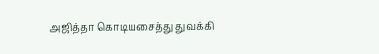அஜித்தா கொடியசைத்து துவக்கி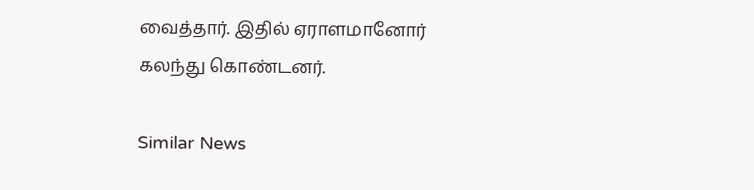வைத்தார். இதில் ஏராளமானோர் கலந்து கொண்டனர்.

Similar News